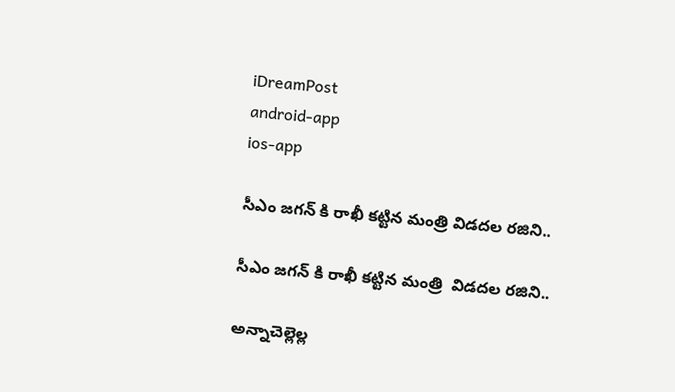iDreamPost
android-app
ios-app

సీఎం జగన్ కి రాఖీ కట్టిన మంత్రి విడదల రజిని..

సీఎం జగన్ కి రాఖీ కట్టిన మంత్రి  విడదల రజిని..

అన్నాచెల్లెల్ల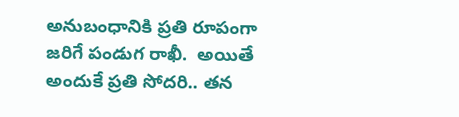అనుబంధానికి ప్రతి రూపంగా జరిగే పండుగ రాఖీ.  అయితే అందుకే ప్రతి సోదరి.. తన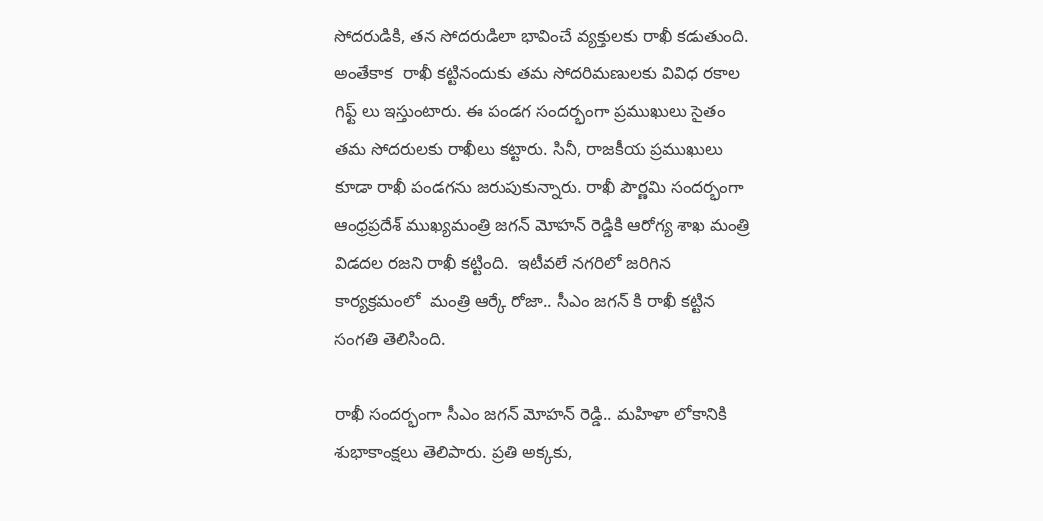సోదరుడికి, తన సోదరుడిలా భావించే వ్యక్తులకు రాఖీ కడుతుంది.  అంతేకాక  రాఖీ కట్టినందుకు తమ సోదరిమణులకు వివిధ రకాల గిఫ్ట్ లు ఇస్తుంటారు. ఈ పండగ సందర్భంగా ప్రముఖులు సైతం తమ సోదరులకు రాఖీలు కట్టారు. సినీ, రాజకీయ ప్రముఖులు కూడా రాఖీ పండగను జరుపుకున్నారు. రాఖీ పౌర్ణమి సందర్భంగా ఆంధ్రప్రదేశ్ ముఖ్యమంత్రి జగన్ మోహన్ రెడ్డికి ఆరోగ్య శాఖ మంత్రి విడదల రజని రాఖీ కట్టింది.  ఇటీవలే నగరిలో జరిగిన కార్యక్రమంలో  మంత్రి ఆర్కే రోజా.. సీఎం జగన్ కి రాఖీ కట్టిన సంగతి తెలిసింది.

రాఖీ సందర్భంగా సీఎం జగన్ మోహన్ రెడ్డి.. మహిళా లోకానికి శుభాకాంక్షలు తెలిపారు. ప్రతి అక్కకు,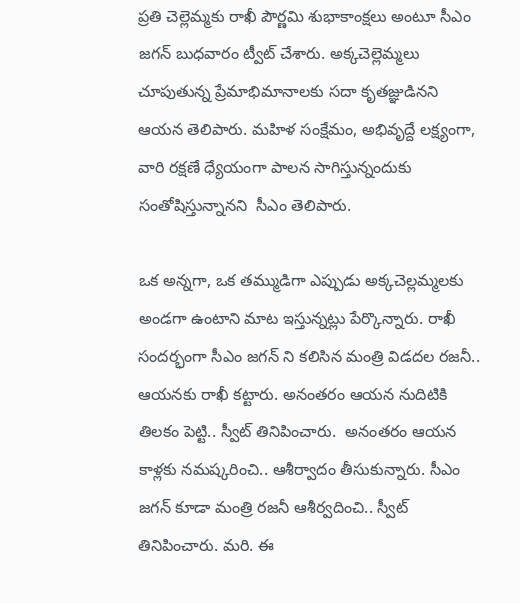ప్రతి చెల్లెమ్మకు రాఖీ పౌర్ణమి శుభాకాంక్షలు అంటూ సీఎం జగన్ బుధవారం ట్వీట్ చేశారు. అక్కచెల్లెమ్మలు చూపుతున్న ప్రేమాభిమానాలకు సదా కృతజ్ఞుడినని ఆయన తెలిపారు. మహిళ సంక్షేమం, అభివృద్దే లక్ష్యంగా, వారి రక్షణే ధ్యేయంగా పాలన సాగిస్తున్నందుకు సంతోషిస్తున్నానని  సీఎం తెలిపారు.

ఒక అన్నగా, ఒక తమ్ముడిగా ఎప్పుడు అక్కచెల్లమ్మలకు అండగా ఉంటాని మాట ఇస్తున్నట్లు పేర్కొన్నారు. రాఖీ సందర్భంగా సీఎం జగన్ ని కలిసిన మంత్రి విడదల రజనీ.. ఆయనకు రాఖీ కట్టారు. అనంతరం ఆయన నుదిటికి తిలకం పెట్టి.. స్వీట్ తినిపించారు.  అనంతరం ఆయన కాళ్లకు నమష్కరించి.. ఆశీర్వాదం తీసుకున్నారు. సీఎం జగన్ కూడా మంత్రి రజనీ ఆశీర్వదించి.. స్వీట్ తినిపించారు. మరి. ఈ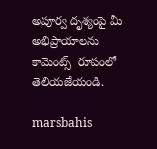అపూర్వ దృశ్యంపై మీ అభిప్రాయాలను కామెంట్స్  రూపంలో తెలియజేయండి.

marsbahis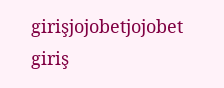girişjojobetjojobet giriş